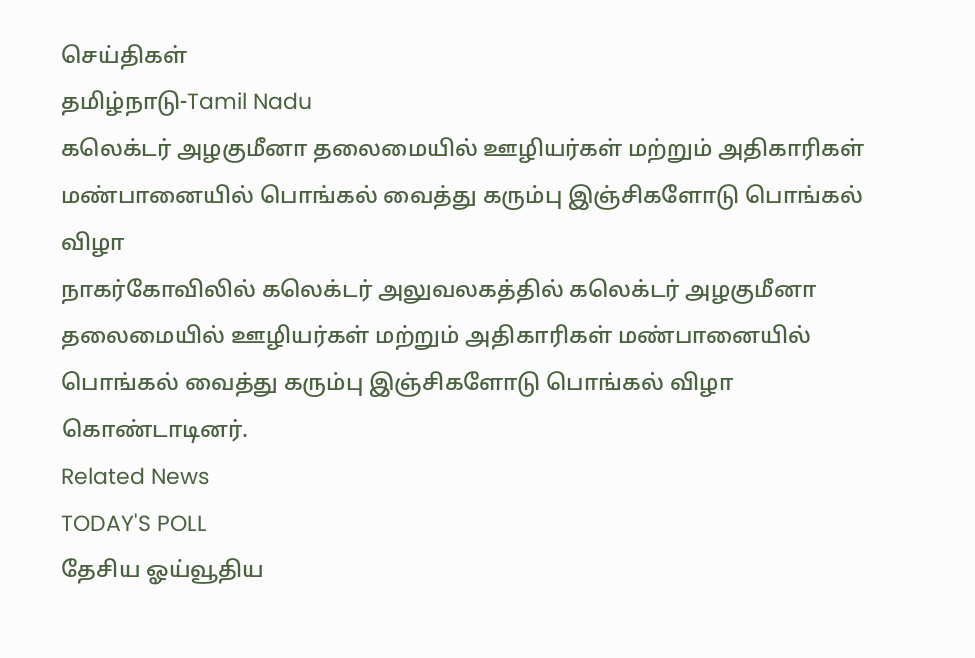செய்திகள்
தமிழ்நாடு-Tamil Nadu
கலெக்டர் அழகுமீனா தலைமையில் ஊழியர்கள் மற்றும் அதிகாரிகள் மண்பானையில் பொங்கல் வைத்து கரும்பு இஞ்சிகளோடு பொங்கல் விழா
நாகர்கோவிலில் கலெக்டர் அலுவலகத்தில் கலெக்டர் அழகுமீனா தலைமையில் ஊழியர்கள் மற்றும் அதிகாரிகள் மண்பானையில் பொங்கல் வைத்து கரும்பு இஞ்சிகளோடு பொங்கல் விழா கொண்டாடினர்.
Related News
TODAY'S POLL
தேசிய ஓய்வூதிய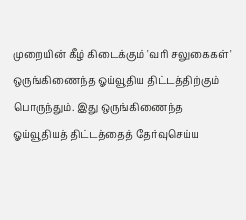முறையின் கீழ் கிடைக்கும் 'வரி சலுகைகள்' ஒருங்கிணைந்த ஓய்வூதிய திட்டத்திற்கும் பொருந்தும். இது ஒருங்கிணைந்த ஓய்வூதியத் திட்டத்தைத் தேர்வுசெய்ய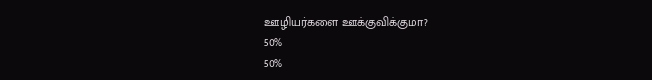ஊழியர்களை ஊக்குவிக்குமா?
50%
50%